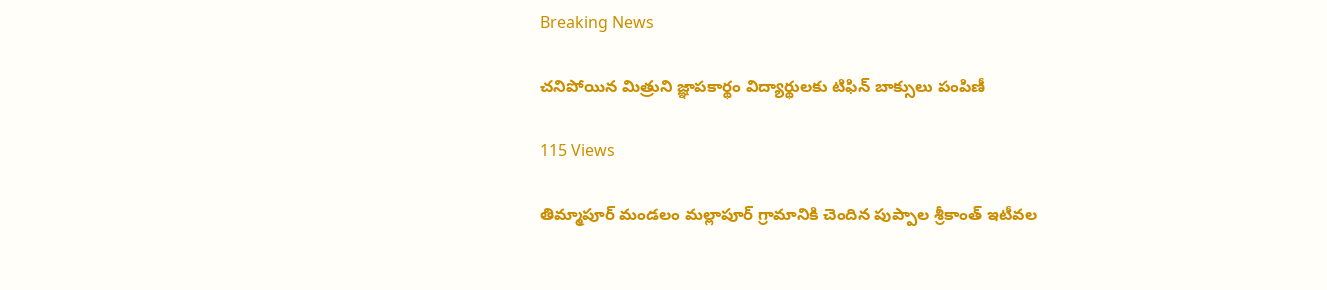Breaking News

చనిపోయిన మిత్రుని జ్ఞాపకార్థం విద్యార్థులకు టిఫిన్ బాక్సులు పంపిణీ

115 Views

తిమ్మాపూర్ మండలం మల్లాపూర్ గ్రామానికి చెందిన పుప్పాల శ్రీకాంత్ ఇటీవల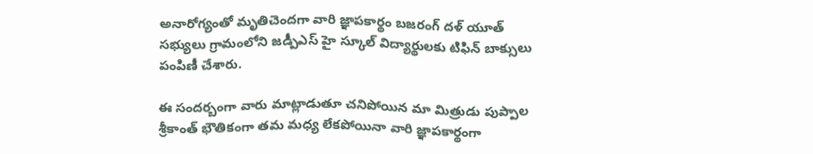అనారోగ్యంతో మృతిచెందగా వారి జ్ఞాపకార్థం బజరంగ్ దళ్ యూత్ సభ్యులు గ్రామంలోని జడ్పీఎస్ హై స్కూల్ విద్యార్థులకు టిఫిన్ బాక్సులు పంపిణీ చేశారు.

ఈ సందర్బంగా వారు మాట్లాడుతూ చనిపోయిన మా మిత్రుడు పుప్పాల శ్రీకాంత్ భౌతికంగా తమ మధ్య లేకపోయినా వారి జ్ఞాపకార్థంగా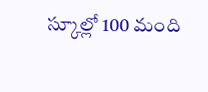స్కూల్లో 100 మంది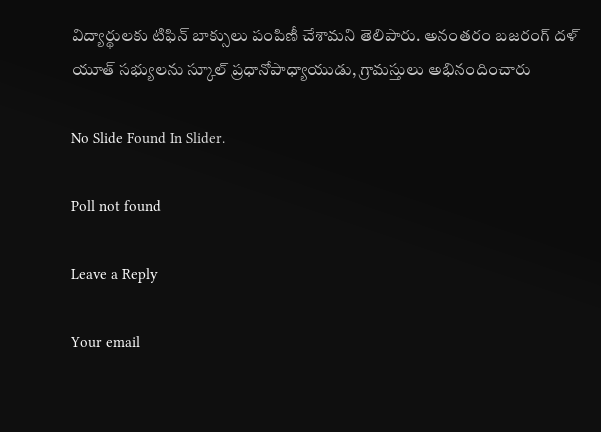విద్యార్థులకు టిఫిన్ బాక్సులు పంపిణీ చేశామని తెలిపారు. అనంతరం బజరంగ్ దళ్ యూత్ సభ్యులను స్కూల్ ప్రధానోపాధ్యాయుడు, గ్రామస్తులు అభినందించారు

No Slide Found In Slider.

Poll not found

Leave a Reply

Your email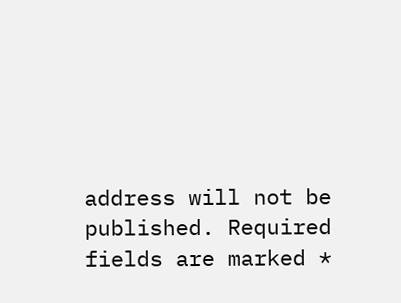address will not be published. Required fields are marked *